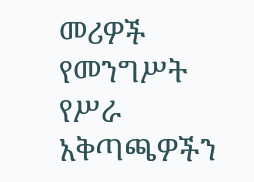መሪዎች የመንግሥት የሥራ አቅጣጫዎችን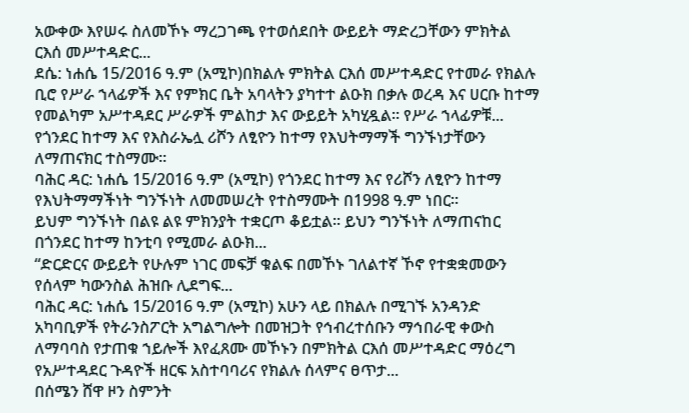አውቀው እየሠሩ ስለመኾኑ ማረጋገጫ የተወሰደበት ውይይት ማድረጋቸውን ምክትል ርእሰ መሥተዳድር...
ደሴ: ነሐሴ 15/2016 ዓ.ም (አሚኮ)በክልሉ ምክትል ርእሰ መሥተዳድር የተመራ የክልሉ ቢሮ የሥራ ኀላፊዎች እና የምክር ቤት አባላትን ያካተተ ልዑክ በቃሉ ወረዳ እና ሀርቡ ከተማ የመልካም አሥተዳደር ሥራዎች ምልከታ እና ውይይት አካሂዷል። የሥራ ኀላፊዎቹ...
የጎንደር ከተማ እና የእስራኤሏ ሪሾን ለፂዮን ከተማ የእህትማማች ግንኙነታቸውን ለማጠናክር ተስማሙ፡፡
ባሕር ዳር: ነሐሴ 15/2016 ዓ.ም (አሚኮ) የጎንደር ከተማ እና የሪሾን ለፂዮን ከተማ የእህትማማችነት ግንኙነት ለመመሠረት የተስማሙት በ1998 ዓ.ም ነበር፡፡
ይህም ግንኙነት በልዩ ልዩ ምክንያት ተቋርጦ ቆይቷል፡፡ ይህን ግንኙነት ለማጠናከር በጎንደር ከተማ ከንቲባ የሚመራ ልዑክ...
“ድርድርና ውይይት የሁሉም ነገር መፍቻ ቁልፍ በመኾኑ ገለልተኛ ኾኖ የተቋቋመውን የሰላም ካውንስል ሕዝቡ ሊደግፍ...
ባሕር ዳር: ነሐሴ 15/2016 ዓ.ም (አሚኮ) አሁን ላይ በክልሉ በሚገኙ አንዳንድ አካባቢዎች የትራንስፖርት አግልግሎት በመዝጋት የኅብረተሰቡን ማኅበራዊ ቀውስ ለማባባስ የታጠቁ ኀይሎች እየፈጸሙ መኾኑን በምክትል ርእሰ መሥተዳድር ማዕረግ የአሥተዳደር ጉዳዮች ዘርፍ አስተባባሪና የክልሉ ሰላምና ፀጥታ...
በሰሜን ሸዋ ዞን ስምንት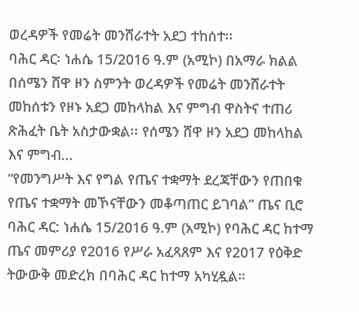ወረዳዎች የመሬት መንሸራተት አደጋ ተከሰተ፡፡
ባሕር ዳር፡ ነሐሴ 15/2016 ዓ.ም (አሚኮ) በአማራ ክልል በሰሜን ሸዋ ዞን ስምንት ወረዳዎች የመሬት መንሸራተት መከሰቱን የዞኑ አደጋ መከላከል እና ምግብ ዋስትና ተጠሪ ጽሕፈት ቤት አስታውቋል፡፡ የሰሜን ሸዋ ዞን አደጋ መከላከል እና ምግብ...
“የመንግሥት እና የግል የጤና ተቋማት ደረጃቸውን የጠበቁ የጤና ተቋማት መኾናቸውን መቆጣጠር ይገባል” ጤና ቢሮ
ባሕር ዳር: ነሐሴ 15/2016 ዓ.ም (አሚኮ) የባሕር ዳር ከተማ ጤና መምሪያ የ2016 የሥራ አፈጻጸም እና የ2017 የዕቅድ ትውውቅ መድረክ በባሕር ዳር ከተማ አካሂዷል።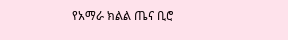የአማራ ክልል ጤና ቢሮ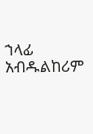ኀላፊ አብዱልከሪም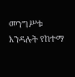መንግሥቱ እንዳሉት የከተማ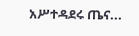አሥተዳደሩ ጤና...